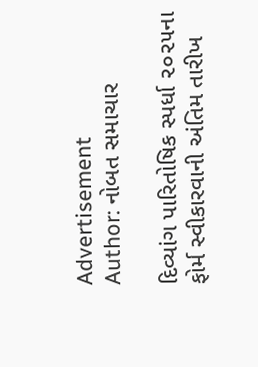Advertisement
Author: નોબત સમાચાર

દિવ્યાંગ પારિતોષિક સ્પર્ધા ૨૦૨૫ના ફોર્મ સ્વીકારવાની અંતિમ તારીખ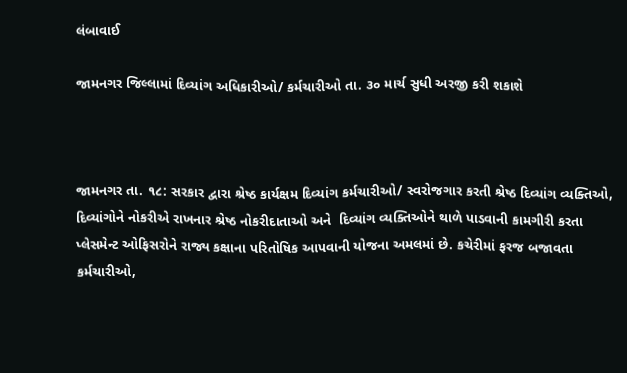લંબાવાઈ

જામનગર જિલ્લામાં દિવ્યાંગ અધિકારીઓ/ કર્મચારીઓ તા. ૩૦ માર્ચ સુધી અરજી કરી શકાશે



જામનગર તા. ૧૮: સરકાર દ્વારા શ્રેષ્ઠ કાર્યક્ષમ દિવ્યાંગ કર્મચારીઓ/ સ્વરોજગાર કરતી શ્રેષ્ઠ દિવ્યાંગ વ્યક્તિઓ, દિવ્યાંગોને નોકરીએ રાખનાર શ્રેષ્ઠ નોકરીદાતાઓ અને  દિવ્યાંગ વ્યક્તિઓને થાળે પાડવાની કામગીરી કરતા પ્લેસમેન્ટ ઓફિસરોને રાજ્ય કક્ષાના પરિતોષિક આપવાની યોજના અમલમાં છે. કચેરીમાં ફરજ બજાવતા કર્મચારીઓ,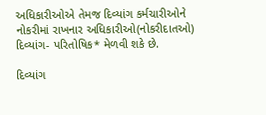અધિકારીઓએ તેમજ દિવ્યાંગ કર્મચારીઓને નોકરીમાં રાખનાર અધિકારીઓ(નોકરીદાતઓ) દિવ્યાંગ- પરિતોષિક* મેળવી શકે છે.

દિવ્યાંગ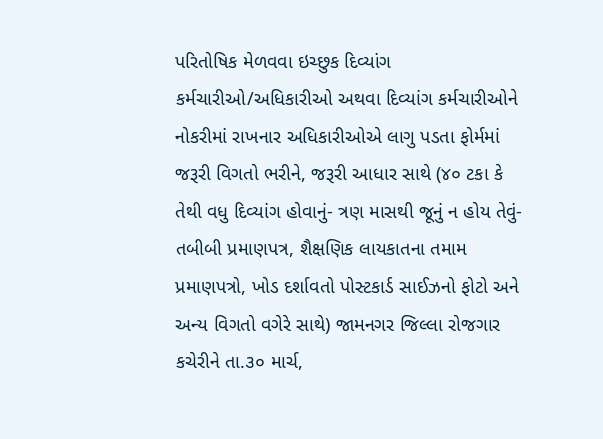પરિતોષિક મેળવવા ઇચ્છુક દિવ્યાંગ કર્મચારીઓ/અધિકારીઓ અથવા દિવ્યાંગ કર્મચારીઓને નોકરીમાં રાખનાર અધિકારીઓએ લાગુ પડતા ફોર્મમાં જરૂરી વિગતો ભરીને, જરૂરી આધાર સાથે (૪૦ ટકા કે તેથી વધુ દિવ્યાંગ હોવાનું- ત્રણ માસથી જૂનું ન હોય તેવું- તબીબી પ્રમાણપત્ર, શૈક્ષણિક લાયકાતના તમામ પ્રમાણપત્રો, ખોડ દર્શાવતો પોસ્ટકાર્ડ સાઈઝનો ફોટો અને અન્ય વિગતો વગેરે સાથે) જામનગર જિલ્લા રોજગાર કચેરીને તા.૩૦ માર્ચ,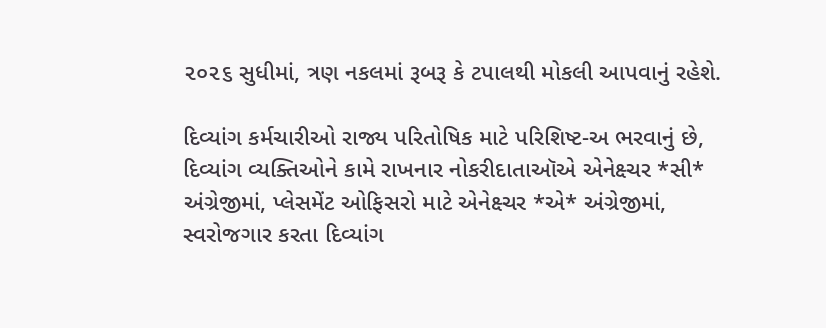૨૦૨૬ સુધીમાં, ત્રણ નકલમાં રૂબરૂ કે ટપાલથી મોકલી આપવાનું રહેશે.

દિવ્યાંગ કર્મચારીઓ રાજ્ય પરિતોષિક માટે પરિશિષ્ટ-અ ભરવાનું છે, દિવ્યાંગ વ્યક્તિઓને કામે રાખનાર નોકરીદાતાઑએ એનેક્ષ્ચર *સી* અંગ્રેજીમાં, પ્લેસમેંટ ઓફિસરો માટે એનેક્ષ્ચર *એ* અંગ્રેજીમાં, સ્વરોજગાર કરતા દિવ્યાંગ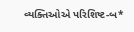વ્યક્તિઓએ પરિશિષ્ટ-બ*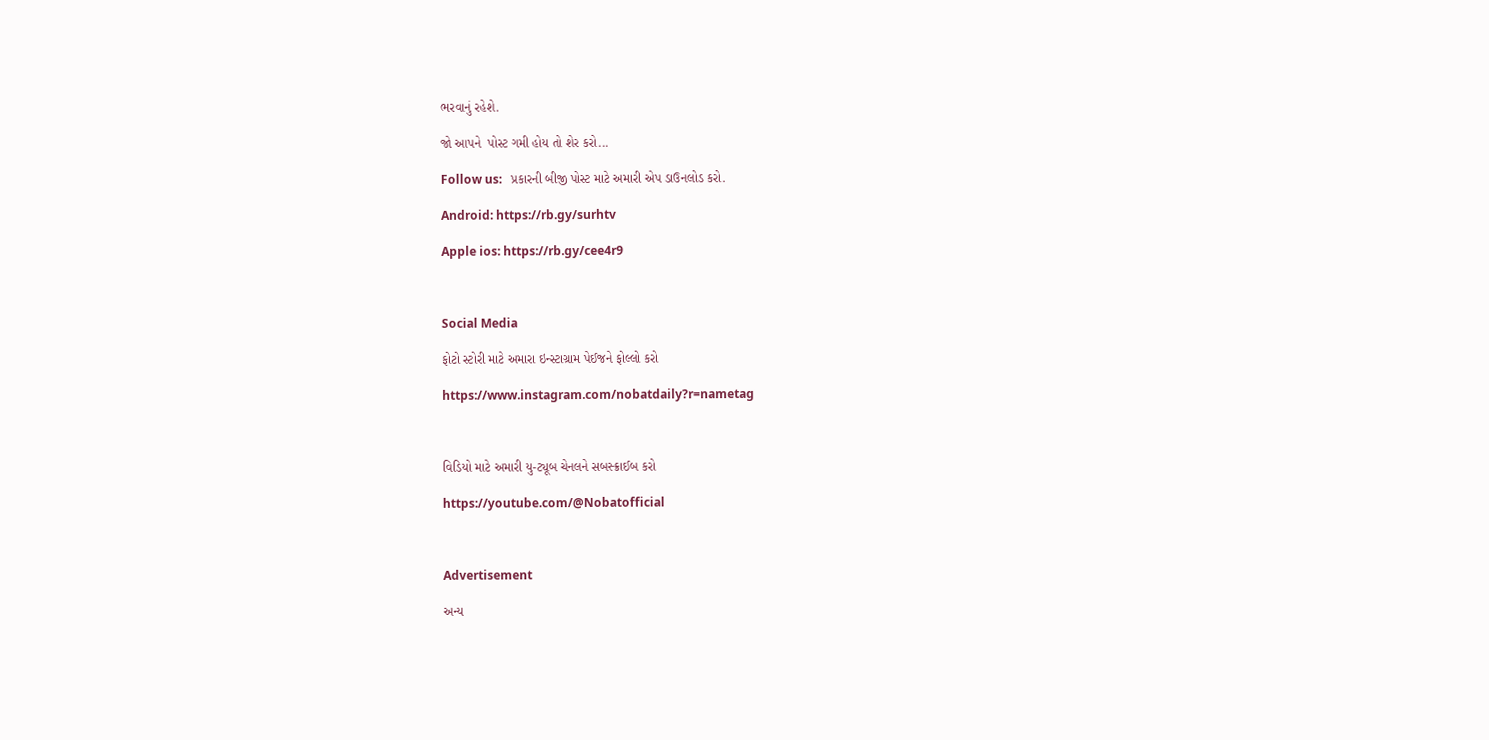ભરવાનું રહેશે.

જો આપને  પોસ્ટ ગમી હોય તો શેર કરો...

Follow us:   પ્રકારની બીજી પોસ્ટ માટે અમારી એપ ડાઉનલોડ કરો.

Android: https://rb.gy/surhtv

Apple ios: https://rb.gy/cee4r9



Social Media

ફોટો સ્ટોરી માટે અમારા ઇન્સ્ટાગ્રામ પેઈજને ફોલ્લો કરો

https://www.instagram.com/nobatdaily?r=nametag



વિડિયો માટે અમારી યુ-ટ્યૂબ ચેનલને સબસ્ક્રાઈબ કરો

https://youtube.com/@Nobatofficial



Advertisement

અન્ય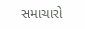સમાચારો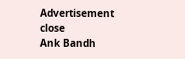Advertisement
close
Ank Bandh